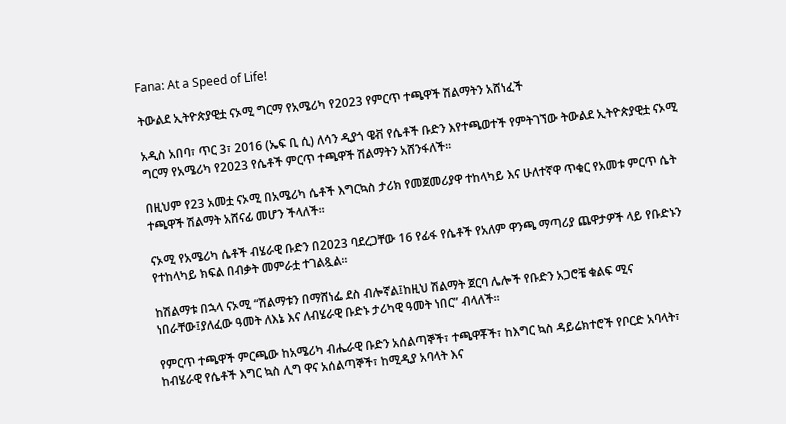Fana: At a Speed of Life!

ትውልደ ኢትዮጵያዊቷ ናኦሚ ግርማ የአሜሪካ የ2023 የምርጥ ተጫዋች ሽልማትን አሸነፈች

አዲስ አበባ፣ ጥር 3፣ 2016 (ኤፍ ቢ ሲ) ለሳን ዲያጎ ዌቭ የሴቶች ቡድን እየተጫወተች የምትገኘው ትውልደ ኢትዮጵያዊቷ ናኦሚ ግርማ የአሜሪካ የ2023 የሴቶች ምርጥ ተጫዋች ሽልማትን አሸንፋለች፡፡

በዚህም የ23 አመቷ ናኦሚ በአሜሪካ ሴቶች እግርኳስ ታሪክ የመጀመሪያዋ ተከላካይ እና ሁለተኛዋ ጥቁር የአመቱ ምርጥ ሴት ተጫዋች ሽልማት አሸናፊ መሆን ችላለች፡፡

ናኦሚ የአሜሪካ ሴቶች ብሄራዊ ቡድን በ2023 ባደረጋቸው 16 የፊፋ የሴቶች የአለም ዋንጫ ማጣሪያ ጨዋታዎች ላይ የቡድኑን የተከላካይ ክፍል በብቃት መምራቷ ተገልጿል፡፡

ከሽልማቱ በኋላ ናኦሚ “ሽልማቱን በማሸነፌ ደስ ብሎኛል፤ከዚህ ሽልማት ጀርባ ሌሎች የቡድን አጋሮቼ ቁልፍ ሚና ነበራቸው፤ያለፈው ዓመት ለእኔ እና ለብሄራዊ ቡድኑ ታሪካዊ ዓመት ነበር” ብላለች፡፡

የምርጥ ተጫዋች ምርጫው ከአሜሪካ ብሔራዊ ቡድን አሰልጣኞች፣ ተጫዋቾች፣ ከእግር ኳስ ዳይሬክተሮች የቦርድ አባላት፣ ከብሄራዊ የሴቶች እግር ኳስ ሊግ ዋና አሰልጣኞች፣ ከሚዲያ አባላት እና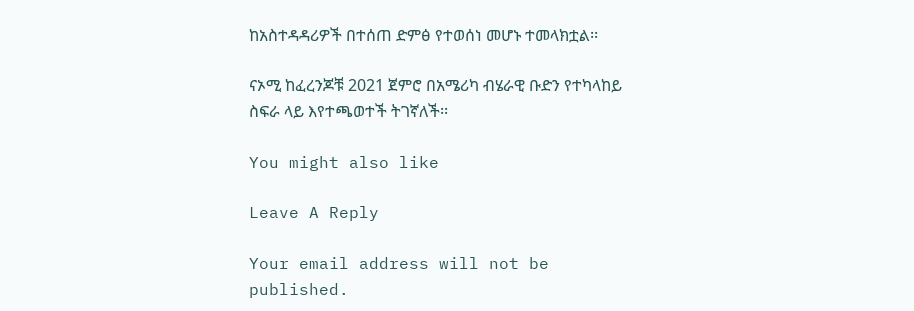ከአስተዳዳሪዎች በተሰጠ ድምፅ የተወሰነ መሆኑ ተመላክቷል፡፡

ናኦሚ ከፈረንጆቹ 2021 ጀምሮ በአሜሪካ ብሄራዊ ቡድን የተካላከይ ስፍራ ላይ እየተጫወተች ትገኛለች፡፡

You might also like

Leave A Reply

Your email address will not be published.